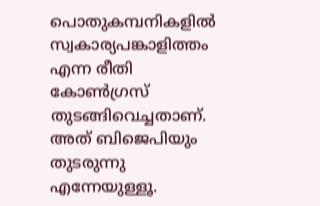പൊതുകമ്പനികളിൽ സ്വകാര്യപങ്കാളിത്തം എന്ന രീതി കോൺഗ്രസ് തുടങ്ങിവെച്ചതാണ്. അത് ബിജെപിയും തുടരുന്നു എന്നേയുള്ളൂ.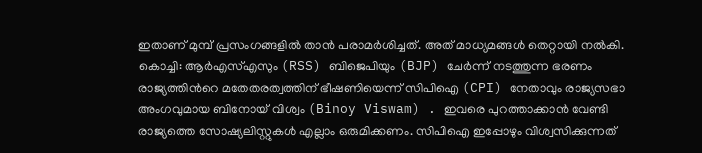ഇതാണ് മുമ്പ് പ്രസംഗങ്ങളിൽ താൻ പരാമർശിച്ചത്. അത് മാധ്യമങ്ങൾ തെറ്റായി നൽകി.
കൊച്ചി: ആർഎസ്എസും (RSS) ബിജെപിയും (BJP) ചേർന്ന് നടത്തുന്ന ഭരണം രാജ്യത്തിൻറെ മതേതരത്വത്തിന് ഭീഷണിയെന്ന് സിപിഐ (CPI) നേതാവും രാജ്യസഭാ അംഗവുമായ ബിനോയ് വിശ്വം (Binoy Viswam) . ഇവരെ പുറത്താക്കാൻ വേണ്ടി രാജ്യത്തെ സോഷ്യലിസ്റ്റുകൾ എല്ലാം ഒരുമിക്കണം. സിപിഐ ഇപ്പോഴും വിശ്വസിക്കുന്നത്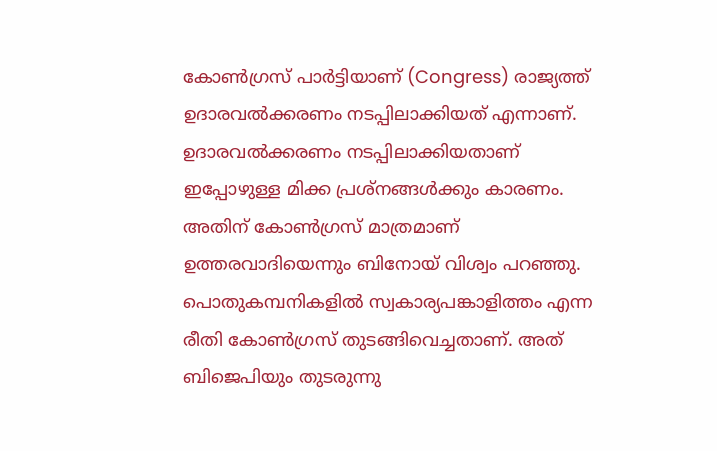കോൺഗ്രസ് പാർട്ടിയാണ് (Congress) രാജ്യത്ത് ഉദാരവൽക്കരണം നടപ്പിലാക്കിയത് എന്നാണ്. ഉദാരവൽക്കരണം നടപ്പിലാക്കിയതാണ് ഇപ്പോഴുള്ള മിക്ക പ്രശ്നങ്ങൾക്കും കാരണം. അതിന് കോൺഗ്രസ് മാത്രമാണ് ഉത്തരവാദിയെന്നും ബിനോയ് വിശ്വം പറഞ്ഞു.
പൊതുകമ്പനികളിൽ സ്വകാര്യപങ്കാളിത്തം എന്ന രീതി കോൺഗ്രസ് തുടങ്ങിവെച്ചതാണ്. അത് ബിജെപിയും തുടരുന്നു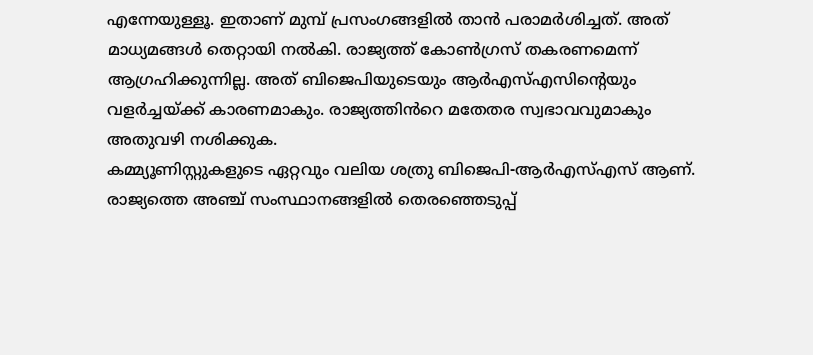എന്നേയുള്ളൂ. ഇതാണ് മുമ്പ് പ്രസംഗങ്ങളിൽ താൻ പരാമർശിച്ചത്. അത് മാധ്യമങ്ങൾ തെറ്റായി നൽകി. രാജ്യത്ത് കോൺഗ്രസ് തകരണമെന്ന് ആഗ്രഹിക്കുന്നില്ല. അത് ബിജെപിയുടെയും ആർഎസ്എസിന്റെയും വളർച്ചയ്ക്ക് കാരണമാകും. രാജ്യത്തിൻറെ മതേതര സ്വഭാവവുമാകും അതുവഴി നശിക്കുക.
കമ്മ്യൂണിസ്റ്റുകളുടെ ഏറ്റവും വലിയ ശത്രു ബിജെപി-ആർഎസ്എസ് ആണ്. രാജ്യത്തെ അഞ്ച് സംസ്ഥാനങ്ങളിൽ തെരഞ്ഞെടുപ്പ്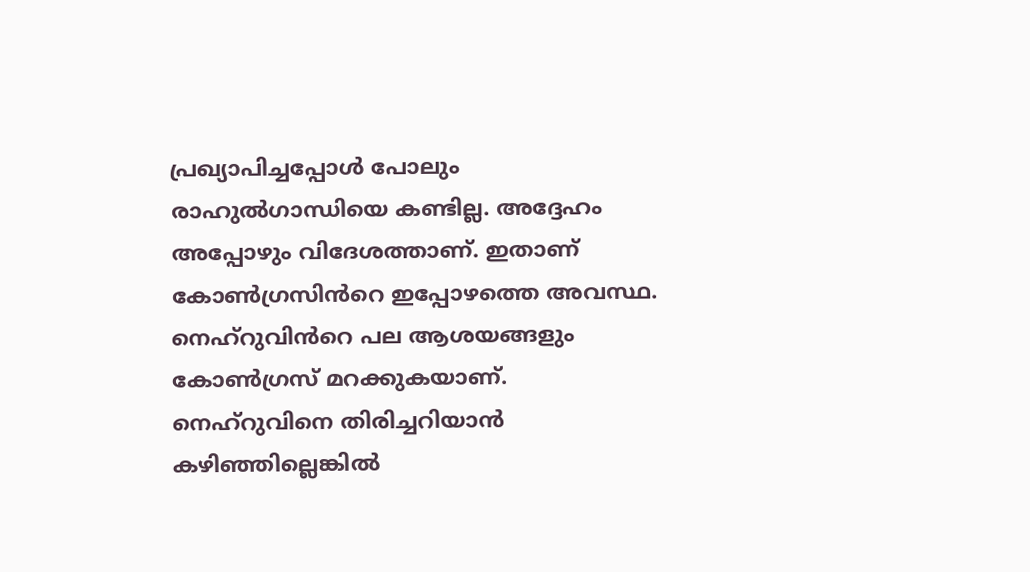പ്രഖ്യാപിച്ചപ്പോൾ പോലും രാഹുൽഗാന്ധിയെ കണ്ടില്ല. അദ്ദേഹം അപ്പോഴും വിദേശത്താണ്. ഇതാണ് കോൺഗ്രസിൻറെ ഇപ്പോഴത്തെ അവസ്ഥ.
നെഹ്റുവിൻറെ പല ആശയങ്ങളും കോൺഗ്രസ് മറക്കുകയാണ്. നെഹ്റുവിനെ തിരിച്ചറിയാൻ കഴിഞ്ഞില്ലെങ്കിൽ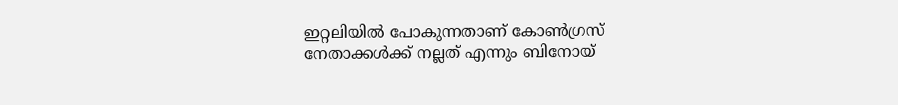ഇറ്റലിയിൽ പോകുന്നതാണ് കോൺഗ്രസ് നേതാക്കൾക്ക് നല്ലത് എന്നും ബിനോയ്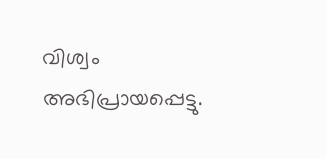വിശ്വം അഭിപ്രായപ്പെട്ടു.